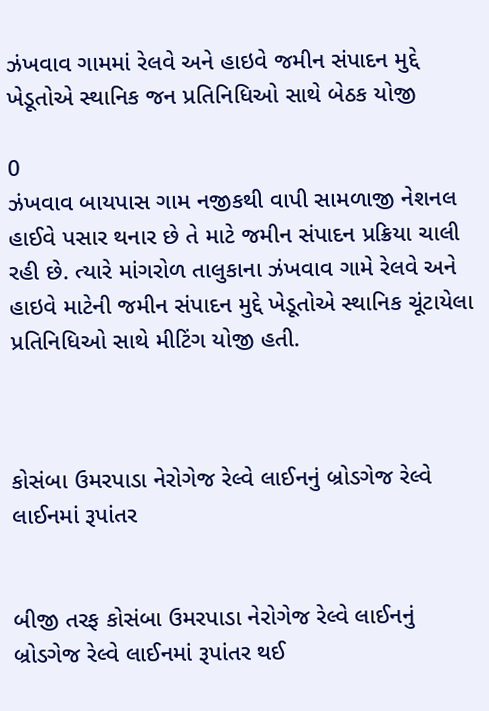ઝંખવાવ ગામમાં રેલવે અને હાઇવે જમીન સંપાદન મુદ્દે ખેડૂતોએ સ્થાનિક જન પ્રતિનિધિઓ સાથે બેઠક યોજી

0
ઝંખવાવ બાયપાસ ગામ નજીકથી વાપી સામળાજી નેશનલ હાઈવે પસાર થનાર છે તે માટે જમીન સંપાદન પ્રક્રિયા ચાલી રહી છે. ત્યારે માંગરોળ તાલુકાના ઝંખવાવ ગામે રેલવે અને હાઇવે માટેની જમીન સંપાદન મુદ્દે ખેડૂતોએ સ્થાનિક ચૂંટાયેલા પ્રતિનિધિઓ સાથે મીટિંગ યોજી હતી.



કોસંબા ઉમરપાડા નેરોગેજ રેલ્વે લાઈનનું બ્રોડગેજ રેલ્વે લાઈનમાં રૂપાંતર


બીજી તરફ કોસંબા ઉમરપાડા નેરોગેજ રેલ્વે લાઈનનું બ્રોડગેજ રેલ્વે લાઈનમાં રૂપાંતર થઈ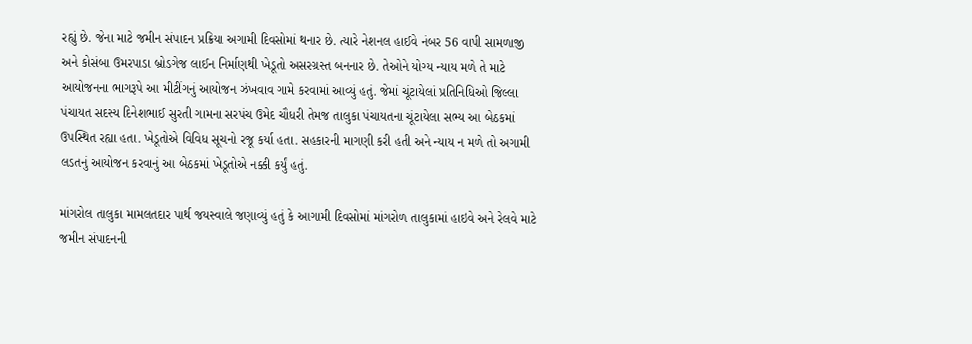રહ્યું છે. જેના માટે જમીન સંપાદન પ્રક્રિયા અગામી દિવસોમાં થનાર છે. ત્યારે નેશનલ હાઈવે નંબર 56 વાપી સામળાજી અને કોસંબા ઉમરપાડા બ્રોડગેજ લાઈન નિર્માણથી ખેડૂતો અસરગ્રસ્ત બનનાર છે. તેઓને યોગ્ય ન્યાય મળે તે માટે આયોજનના ભાગરૂપે આ મીટીંગનું આયોજન ઝંખવાવ ગામે કરવામાં આવ્યું હતું. જેમાં ચૂંટાયેલાં પ્રતિનિધિઓ જિલ્લા પંચાયત સદસ્ય દિનેશભાઈ સુરતી ગામના સરપંચ ઉમેદ ચૌધરી તેમજ તાલુકા પંચાયતના ચૂંટાયેલા સભ્ય આ બેઠકમાં ઉપસ્થિત રહ્યા હતા. ખેડૂતોએ વિવિધ સૂચનો રજૂ કર્યા હતા. સહકારની માગણી કરી હતી અને ન્યાય ન મળે તો અગામી લડતનું આયોજન કરવાનું આ બેઠકમાં ખેડૂતોએ નક્કી કર્યું હતું.

માંગરોલ તાલુકા મામલતદાર પાર્થ જયસ્વાલે જણાવ્યું હતું કે આગામી દિવસોમાં માંગરોળ તાલુકામાં હાઇવે અને રેલવે માટે જમીન સંપાદનની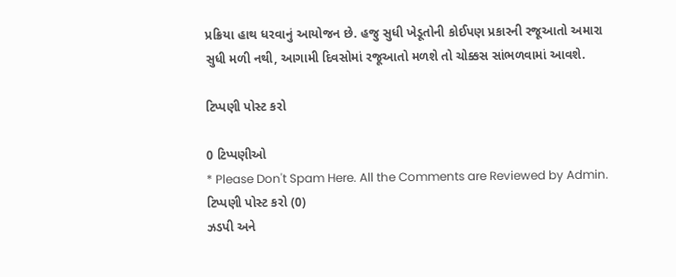પ્રક્રિયા હાથ ધરવાનું આયોજન છે. હજુ સુધી ખેડૂતોની કોઈપણ પ્રકારની રજૂઆતો અમારા સુધી મળી નથી, આગામી દિવસોમાં રજૂઆતો મળશે તો ચોક્કસ સાંભળવામાં આવશે.

ટિપ્પણી પોસ્ટ કરો

0 ટિપ્પણીઓ
* Please Don't Spam Here. All the Comments are Reviewed by Admin.
ટિપ્પણી પોસ્ટ કરો (0)
ઝડપી અને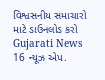વિશ્વસનીય સમાચારો માટે ડાઉનલોડ કરો Gujarati News 16 ન્યૂઝ એપ.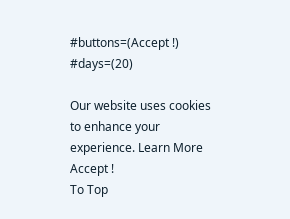#buttons=(Accept !) #days=(20)

Our website uses cookies to enhance your experience. Learn More
Accept !
To Top